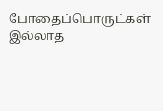போதைப்பொருட்கள் இல்லாத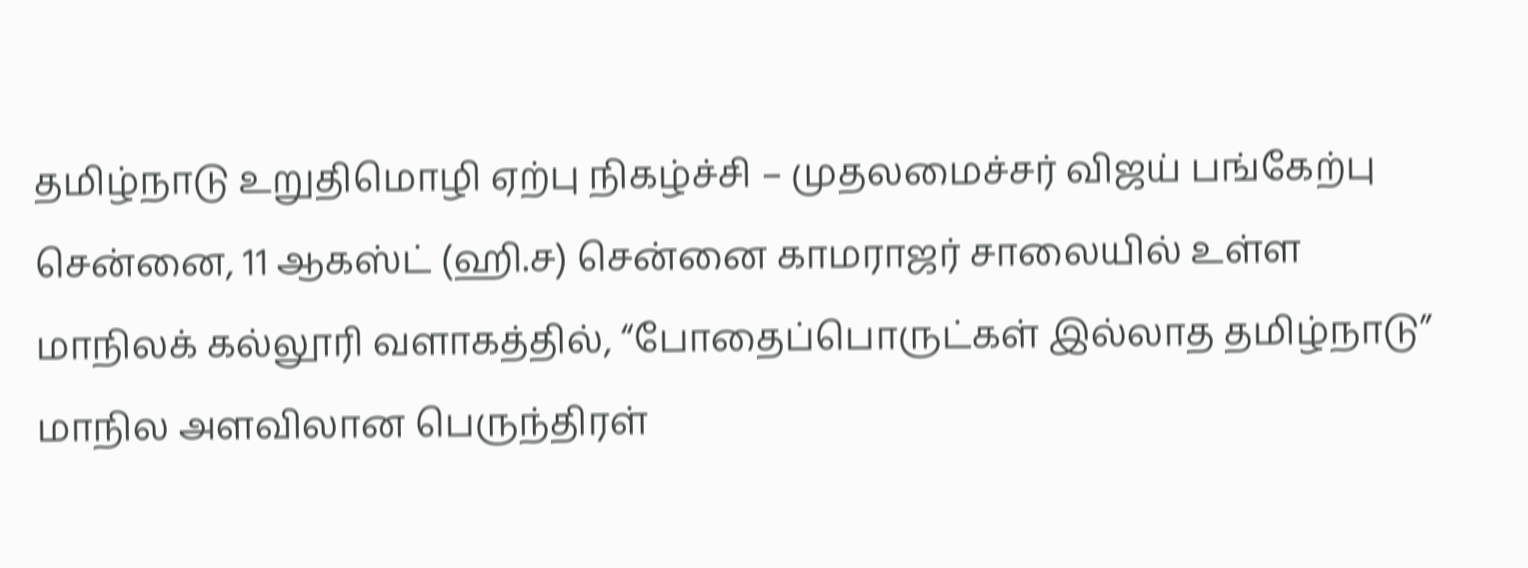தமிழ்நாடு உறுதிமொழி ஏற்பு நிகழ்ச்சி – முதலமைச்சர் விஜய் பங்கேற்பு
சென்னை, 11 ஆகஸ்ட் (ஹி.ச) சென்னை காமராஜர் சாலையில் உள்ள மாநிலக் கல்லூரி வளாகத்தில், “போதைப்பொருட்கள் இல்லாத தமிழ்நாடு” மாநில அளவிலான பெருந்திரள்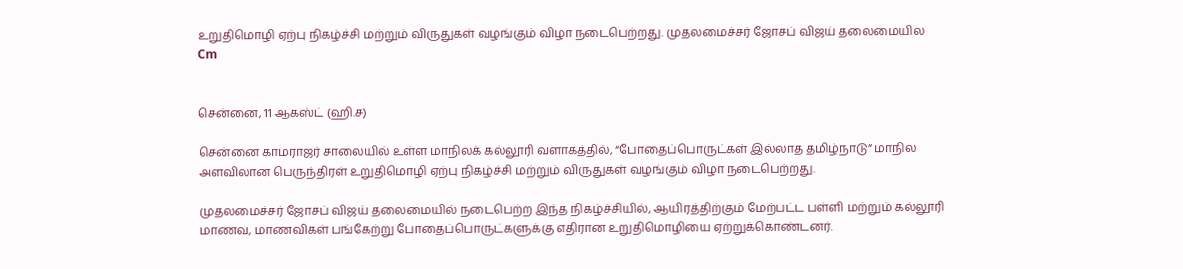உறுதிமொழி ஏற்பு நிகழ்ச்சி மற்றும் விருதுகள் வழங்கும் விழா நடைபெற்றது. முதலமைச்சர் ஜோசப் விஜய் தலைமையில
Cm


சென்னை, 11 ஆகஸ்ட் (ஹி.ச)

சென்னை காமராஜர் சாலையில் உள்ள மாநிலக் கல்லூரி வளாகத்தில், “போதைப்பொருட்கள் இல்லாத தமிழ்நாடு” மாநில அளவிலான பெருந்திரள் உறுதிமொழி ஏற்பு நிகழ்ச்சி மற்றும் விருதுகள் வழங்கும் விழா நடைபெற்றது.

முதலமைச்சர் ஜோசப் விஜய் தலைமையில் நடைபெற்ற இந்த நிகழ்ச்சியில், ஆயிரத்திற்கும் மேற்பட்ட பள்ளி மற்றும் கல்லூரி மாணவ, மாணவிகள் பங்கேற்று போதைப்பொருட்களுக்கு எதிரான உறுதிமொழியை ஏற்றுக்கொண்டனர்.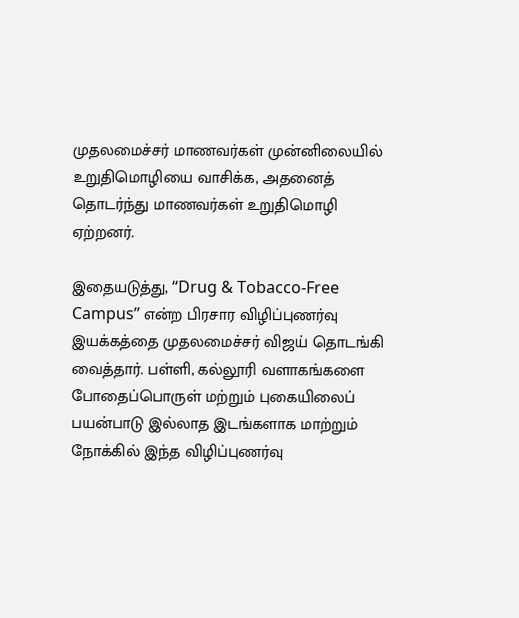முதலமைச்சர் மாணவர்கள் முன்னிலையில் உறுதிமொழியை வாசிக்க, அதனைத் தொடர்ந்து மாணவர்கள் உறுதிமொழி ஏற்றனர்.

இதையடுத்து, “Drug & Tobacco-Free Campus” என்ற பிரசார விழிப்புணர்வு இயக்கத்தை முதலமைச்சர் விஜய் தொடங்கி வைத்தார். பள்ளி, கல்லூரி வளாகங்களை போதைப்பொருள் மற்றும் புகையிலைப் பயன்பாடு இல்லாத இடங்களாக மாற்றும் நோக்கில் இந்த விழிப்புணர்வு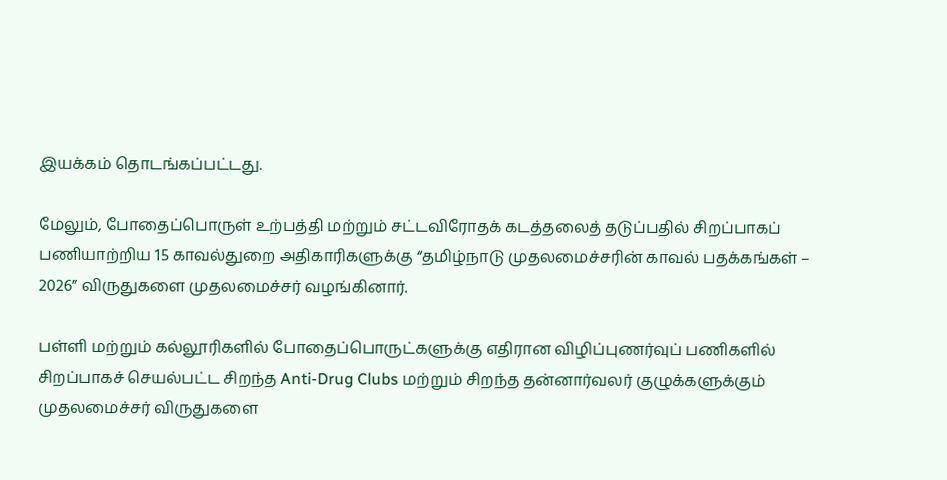இயக்கம் தொடங்கப்பட்டது.

மேலும், போதைப்பொருள் உற்பத்தி மற்றும் சட்டவிரோதக் கடத்தலைத் தடுப்பதில் சிறப்பாகப் பணியாற்றிய 15 காவல்துறை அதிகாரிகளுக்கு “தமிழ்நாடு முதலமைச்சரின் காவல் பதக்கங்கள் – 2026” விருதுகளை முதலமைச்சர் வழங்கினார்.

பள்ளி மற்றும் கல்லூரிகளில் போதைப்பொருட்களுக்கு எதிரான விழிப்புணர்வுப் பணிகளில் சிறப்பாகச் செயல்பட்ட சிறந்த Anti-Drug Clubs மற்றும் சிறந்த தன்னார்வலர் குழுக்களுக்கும் முதலமைச்சர் விருதுகளை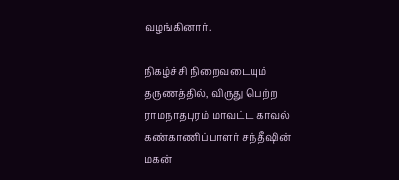வழங்கினார்.

நிகழ்ச்சி நிறைவடையும் தருணத்தில், விருது பெற்ற ராமநாதபுரம் மாவட்ட காவல் கண்காணிப்பாளர் சந்தீஷின் மகன்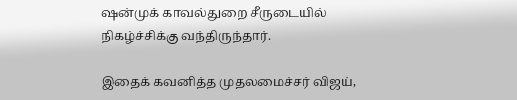ஷன்முக் காவல்துறை சீருடையில் நிகழ்ச்சிக்கு வந்திருந்தார்.

இதைக் கவனித்த முதலமைச்சர் விஜய்,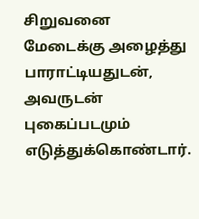சிறுவனை மேடைக்கு அழைத்து பாராட்டியதுடன், அவருடன் புகைப்படமும் எடுத்துக்கொண்டார்.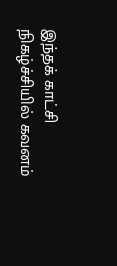இந்தக் காட்சி நிகழ்ச்சியில் கவனம்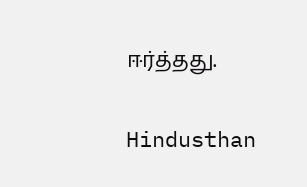ஈர்த்தது.

Hindusthan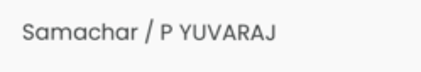Samachar / P YUVARAJ